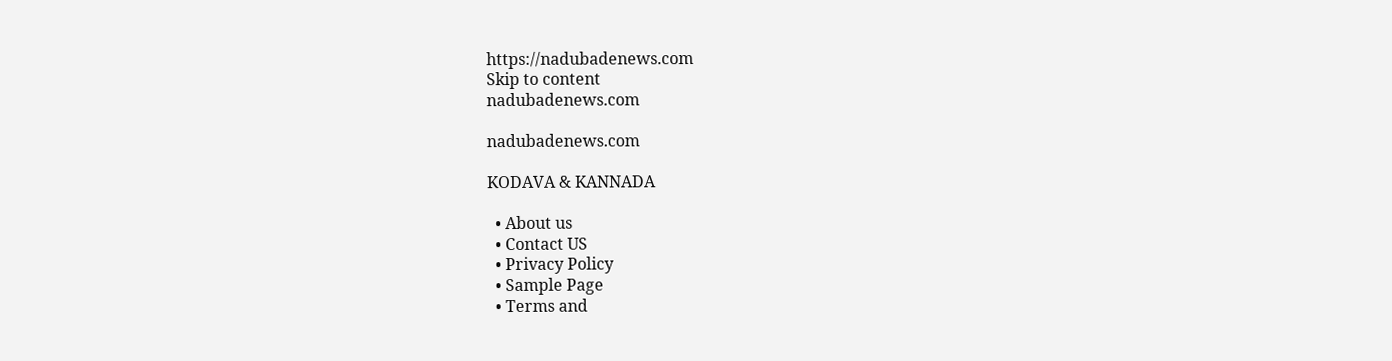https://nadubadenews.com
Skip to content
nadubadenews.com

nadubadenews.com

KODAVA & KANNADA

  • About us
  • Contact US
  • Privacy Policy
  • Sample Page
  • Terms and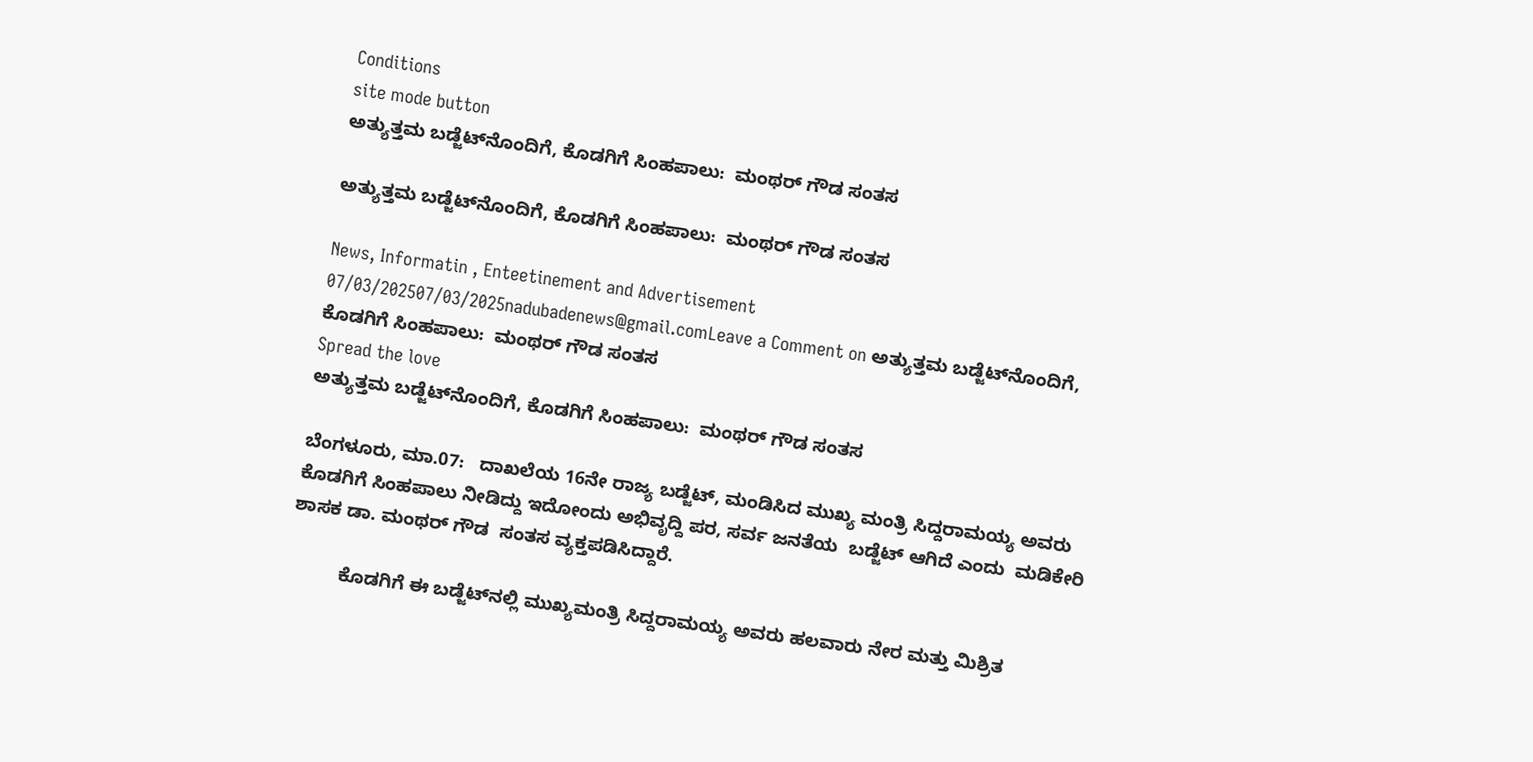Conditions
site mode button
ಅತ್ಯುತ್ತಮ ಬಡ್ಜೆಟ್‌ನೊಂದಿಗೆ, ಕೊಡಗಿಗೆ ಸಿಂಹಪಾಲು:  ಮಂಥರ್‌ ಗೌಡ ಸಂತಸ

ಅತ್ಯುತ್ತಮ ಬಡ್ಜೆಟ್‌ನೊಂದಿಗೆ, ಕೊಡಗಿಗೆ ಸಿಂಹಪಾಲು:  ಮಂಥರ್‌ ಗೌಡ ಸಂತಸ

News, Informatin , Enteetinement and Advertisement
07/03/202507/03/2025nadubadenews@gmail.comLeave a Comment on ಅತ್ಯುತ್ತಮ ಬಡ್ಜೆಟ್‌ನೊಂದಿಗೆ, ಕೊಡಗಿಗೆ ಸಿಂಹಪಾಲು:  ಮಂಥರ್‌ ಗೌಡ ಸಂತಸ
Spread the love
ಅತ್ಯುತ್ತಮ ಬಡ್ಜೆಟ್‌ನೊಂದಿಗೆ, ಕೊಡಗಿಗೆ ಸಿಂಹಪಾಲು:  ಮಂಥರ್‌ ಗೌಡ ಸಂತಸ

ಬೆಂಗಳೂರು, ಮಾ.07:   ದಾಖಲೆಯ 16ನೇ ರಾಜ್ಯ ಬಡ್ಜೆಟ್‌, ಮಂಡಿಸಿದ ಮುಖ್ಯ ಮಂತ್ರಿ ಸಿದ್ದರಾಮಯ್ಯ ಅವರು ಕೊಡಗಿಗೆ ಸಿಂಹಪಾಲು ನೀಡಿದ್ದು ಇದೋಂದು ಅಭಿವೃದ್ದಿ ಪರ, ಸರ್ವ ಜನತೆಯ  ಬಡ್ಜೆಟ್‌ ಆಗಿದೆ ಎಂದು  ಮಡಿಕೇರಿ ಶಾಸಕ ಡಾ. ಮಂಥರ್‌ ಗೌಡ  ಸಂತಸ ವ್ಯಕ್ತಪಡಿಸಿದ್ದಾರೆ.

          ಕೊಡಗಿಗೆ ಈ ಬಡ್ಜೆಟ್‌ನಲ್ಲಿ ಮುಖ್ಯಮಂತ್ರಿ ಸಿದ್ದರಾಮಯ್ಯ ಅವರು ಹಲವಾರು ನೇರ ಮತ್ತು ಮಿಶ್ರಿತ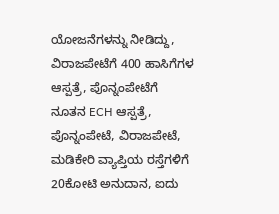ಯೋಜನೆಗಳನ್ನು ನೀಡಿದ್ದು, ವಿರಾಜಪೇಟೆಗೆ 400 ಹಾಸಿಗೆಗಳ ಆಸ್ಪತ್ರೆ, ಪೊನ್ನಂಪೇಟೆಗೆ ನೂತನ ECH ಆಸ್ಪತ್ರೆ, ಪೊನ್ನಂಪೇಟೆ, ವಿರಾಜಪೇಟೆ, ಮಡಿಕೇರಿ ವ್ಯಾಪ್ತಿಯ ರಸ್ತೆಗಳಿಗೆ 20ಕೋಟಿ ಅನುದಾನ, ಐದು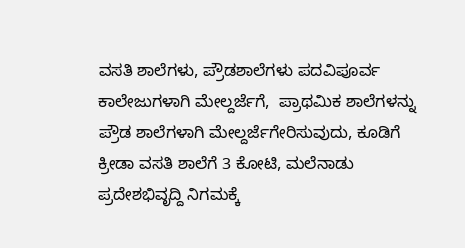ವಸತಿ ಶಾಲೆಗಳು, ಪ್ರೌಡಶಾಲೆಗಳು ಪದವಿಪೂರ್ವ ಕಾಲೇಜುಗಳಾಗಿ ಮೇಲ್ದರ್ಜೆಗೆ,  ಪ್ರಾಥಮಿಕ ಶಾಲೆಗಳನ್ನು ಪ್ರೌಡ ಶಾಲೆಗಳಾಗಿ ಮೇಲ್ದರ್ಜೆಗೇರಿಸುವುದು, ಕೂಡಿಗೆ ಕ್ರೀಡಾ ವಸತಿ ಶಾಲೆಗೆ 3 ಕೋಟಿ, ಮಲೆನಾಡು ಪ್ರದೇಶಭಿವೃದ್ದಿ ನಿಗಮಕ್ಕೆ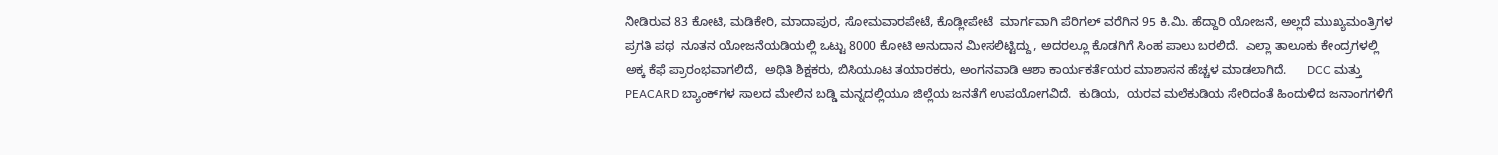ನೀಡಿರುವ 83 ಕೋಟಿ, ಮಡಿಕೇರಿ, ಮಾದಾಪುರ, ಸೋಮವಾರಪೇಟೆ, ಕೊಡ್ಲೀಪೇಟೆ  ಮಾರ್ಗವಾಗಿ ಪೆರಿಗಲ್‌ ವರೆಗಿನ 95 ಕಿ.ಮಿ. ಹೆದ್ದಾರಿ ಯೋಜನೆ, ಅಲ್ಲದೆ ಮುಖ್ಯಮಂತ್ರಿಗಳ ಪ್ರಗತಿ ಪಥ  ನೂತನ ಯೋಜನೆಯಡಿಯಲ್ಲಿ ಒಟ್ಟು 8000 ಕೋಟಿ ಅನುದಾನ ಮೀಸಲಿಟ್ಟಿದ್ದು, ಅದರಲ್ಲೂ ಕೊಡಗಿಗೆ ಸಿಂಹ ಪಾಲು ಬರಲಿದೆ.  ಎಲ್ಲಾ ತಾಲೂಕು ಕೇಂದ್ರಗಳಲ್ಲಿ ಅಕ್ಕ ಕೆಫೆ ಪ್ರಾರಂಭವಾಗಲಿದೆ,  ಅಥಿತಿ ಶಿಕ್ಷಕರು, ಬಿಸಿಯೂಟ ತಯಾರಕರು, ಅಂಗನವಾಡಿ ಆಶಾ ಕಾರ್ಯಕರ್ತೆಯರ ಮಾಶಾಸನ ಹೆಚ್ಚಳ ಮಾಡಲಾಗಿದೆ.      DCC ಮತ್ತು PEACARD ಬ್ಯಾಂಕ್‌ಗಳ ಸಾಲದ ಮೇಲಿನ ಬಡ್ಡಿ ಮನ್ನದಲ್ಲಿಯೂ ಜಿಲ್ಲೆಯ ಜನತೆಗೆ ಉಪಯೋಗವಿದೆ.  ಕುಡಿಯ,  ಯರವ ಮಲೆಕುಡಿಯ ಸೇರಿದಂತೆ ಹಿಂದುಳಿದ ಜನಾಂಗಗಳಿಗೆ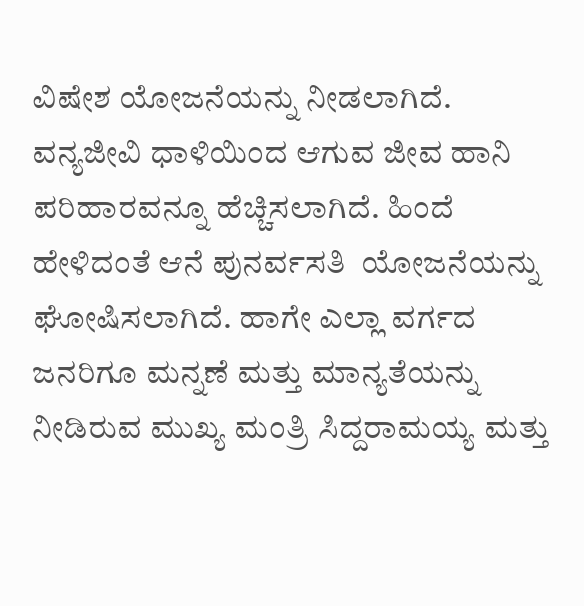ವಿಷೇಶ ಯೋಜನೆಯನ್ನು ನೀಡಲಾಗಿದೆ. ವನ್ಯಜೀವಿ ಧಾಳಿಯಿಂದ ಆಗುವ ಜೀವ ಹಾನಿ ಪರಿಹಾರವನ್ನೂ ಹೆಚ್ಚಿಸಲಾಗಿದೆ. ಹಿಂದೆ ಹೇಳಿದಂತೆ ಆನೆ ಪುನರ್ವಸತಿ  ಯೋಜನೆಯನ್ನು ಘೋಷಿಸಲಾಗಿದೆ. ಹಾಗೇ ಎಲ್ಲಾ ವರ್ಗದ ಜನರಿಗೂ ಮನ್ನಣೆ ಮತ್ತು ಮಾನ್ಯತೆಯನ್ನು ನೀಡಿರುವ ಮುಖ್ಯ ಮಂತ್ರಿ ಸಿದ್ದರಾಮಯ್ಯ ಮತ್ತು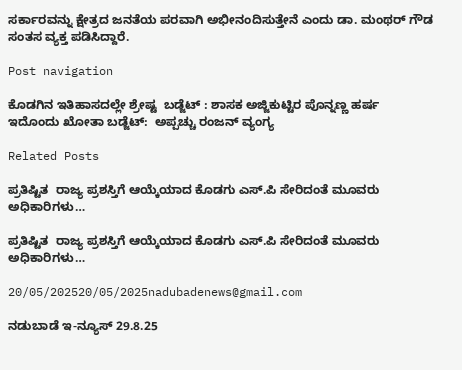ಸರ್ಕಾರವನ್ನು ಕ್ಷೇತ್ರದ ಜನತೆಯ ಪರವಾಗಿ ಅಭೀನಂದಿಸುತ್ತೇನೆ ಎಂದು ಡಾ. ಮಂಥರ್‌ ಗೌಡ ಸಂತಸ ವ್ಯಕ್ತ ಪಡಿಸಿದ್ದಾರೆ.

Post navigation

ಕೊಡಗಿನ ಇತಿಹಾಸದಲ್ಲೇ ಶ್ರೇಷ್ಟ  ಬಡ್ಜೆಟ್‌ : ಶಾಸಕ ಅಜ್ಜಿಕುಟ್ಟಿರ ಪೊನ್ನಣ್ಣ ಹರ್ಷ
ಇದೊಂದು ಖೋತಾ ಬಡ್ಜೆಟ್‌:  ಅಪ್ಪಚ್ಚು ರಂಜನ್‌ ವ್ಯಂಗ್ಯ

Related Posts

ಪ್ರತಿಷ್ಟಿತ  ರಾಜ್ಯ ಪ್ರಶಸ್ತಿಗೆ ಆಯ್ಕೆಯಾದ ಕೊಡಗು ಎಸ್.ಪಿ ಸೇರಿದಂತೆ ಮೂವರು ಅಧಿಕಾರಿಗಳು…

ಪ್ರತಿಷ್ಟಿತ  ರಾಜ್ಯ ಪ್ರಶಸ್ತಿಗೆ ಆಯ್ಕೆಯಾದ ಕೊಡಗು ಎಸ್.ಪಿ ಸೇರಿದಂತೆ ಮೂವರು ಅಧಿಕಾರಿಗಳು…

20/05/202520/05/2025nadubadenews@gmail.com

ನಡುಬಾಡೆ ಇ-ನ್ಯೂಸ್‌ 29.8.25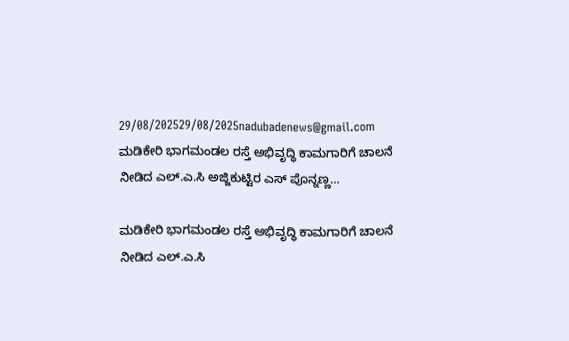29/08/202529/08/2025nadubadenews@gmail.com
ಮಡಿಕೇರಿ ಭಾಗಮಂಡಲ ರಸ್ತೆ ಅಭಿವೃದ್ಧಿ ಕಾಮಗಾರಿಗೆ ಚಾಲನೆ ನೀಡಿದ ಎಲ್.ಎ.ಸಿ ಅಜ್ಜಿಕುಟ್ಟಿರ ಎಸ್ ಪೊನ್ನಣ್ಣ…

ಮಡಿಕೇರಿ ಭಾಗಮಂಡಲ ರಸ್ತೆ ಅಭಿವೃದ್ಧಿ ಕಾಮಗಾರಿಗೆ ಚಾಲನೆ ನೀಡಿದ ಎಲ್.ಎ.ಸಿ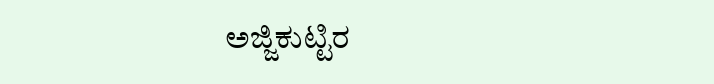ಅಜ್ಜಿಕುಟ್ಟಿರ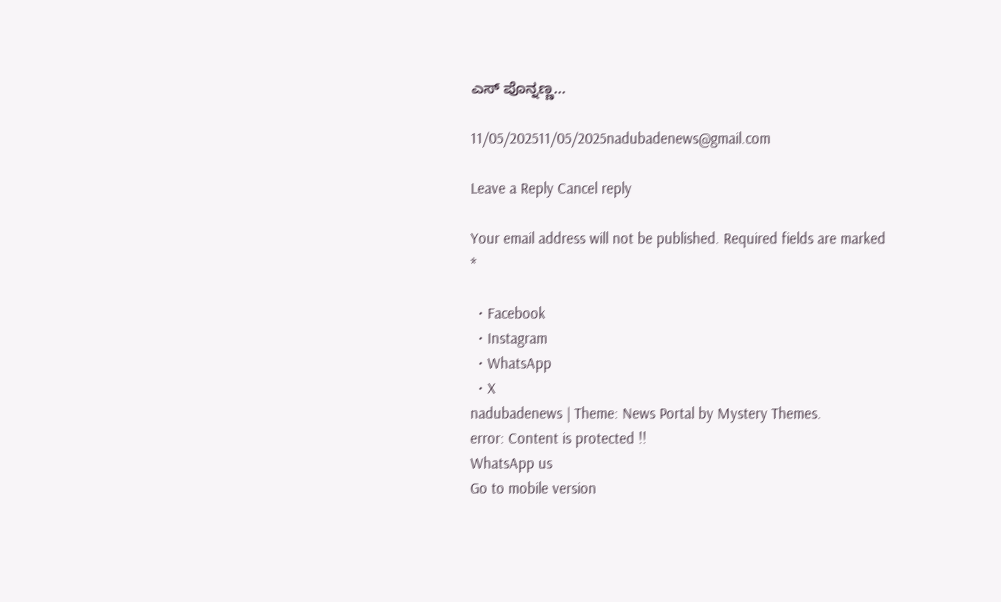ಎಸ್ ಪೊನ್ನಣ್ಣ…

11/05/202511/05/2025nadubadenews@gmail.com

Leave a Reply Cancel reply

Your email address will not be published. Required fields are marked *

  • Facebook
  • Instagram
  • WhatsApp
  • X
nadubadenews | Theme: News Portal by Mystery Themes.
error: Content is protected !!
WhatsApp us
Go to mobile version